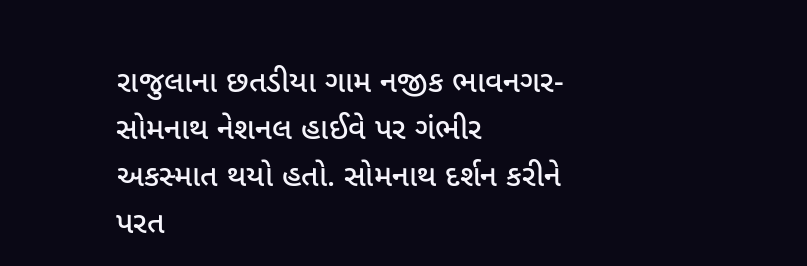રાજુલાના છતડીયા ગામ નજીક ભાવનગર-સોમનાથ નેશનલ હાઈવે પર ગંભીર અકસ્માત થયો હતો. સોમનાથ દર્શન કરીને પરત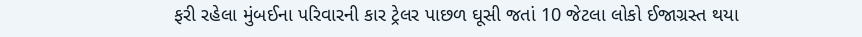ફરી રહેલા મુંબઈના પરિવારની કાર ટ્રેલર પાછળ ઘૂસી જતાં 10 જેટલા લોકો ઈજાગ્રસ્ત થયા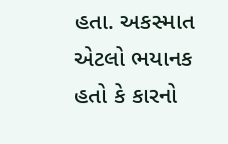હતા. અકસ્માત એટલો ભયાનક હતો કે કારનો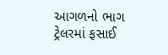આગળનો ભાગ ટ્રેલરમાં ફસાઈ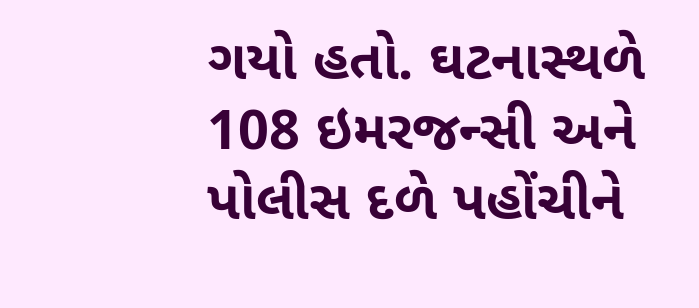ગયો હતો. ઘટનાસ્થળે 108 ઇમરજન્સી અને પોલીસ દળે પહોંચીને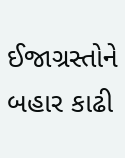ઈજાગ્રસ્તોને બહાર કાઢી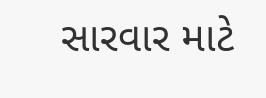સારવાર માટે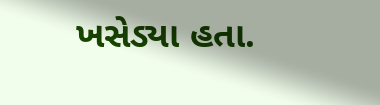ખસેડ્યા હતા.